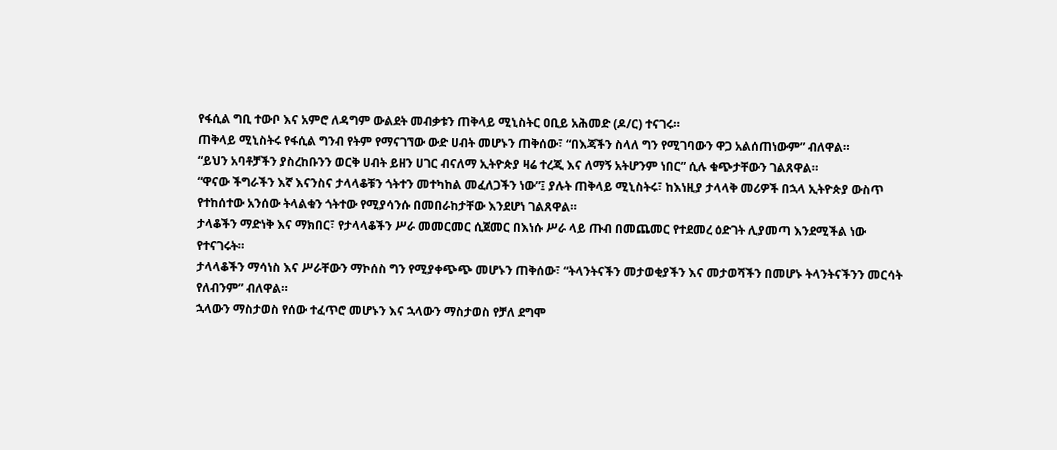የፋሲል ግቢ ተውቦ እና አምሮ ለዳግም ውልደት መብቃቱን ጠቅላይ ሚኒስትር ዐቢይ አሕመድ (ዶ/ር) ተናገሩ።
ጠቅላይ ሚኒስትሩ የፋሲል ግንብ የትም የማናገኘው ውድ ሀብት መሆኑን ጠቅሰው፣ “በእጃችን ስላለ ግን የሚገባውን ዋጋ አልሰጠነውም” ብለዋል።
“ይህን አባቶቻችን ያስረከቡንን ወርቅ ሀብት ይዘን ሀገር ብናለማ ኢትዮጵያ ዛሬ ተረጂ እና ለማኝ አትሆንም ነበር” ሲሉ ቁጭታቸውን ገልጸዋል።
“ዋናው ችግራችን እኛ እናንስና ታላላቆቹን ጎትተን መተካከል መፈለጋችን ነው”፤ ያሉት ጠቅላይ ሚኒስትሩ፣ ከእነዚያ ታላላቅ መሪዎች በኋላ ኢትዮጵያ ውስጥ የተከሰተው አንሰው ትላልቁን ጎትተው የሚያሳንሱ በመበራከታቸው እንደሆነ ገልጸዋል።
ታላቆችን ማድነቅ እና ማክበር፣ የታላላቆችን ሥራ መመርመር ሲጀመር በእነሱ ሥራ ላይ ጡብ በመጨመር የተደመረ ዕድገት ሊያመጣ እንደሚችል ነው የተናገሩት።
ታላላቆችን ማሳነስ እና ሥራቸውን ማኮሰስ ግን የሚያቀጭጭ መሆኑን ጠቅሰው፣ “ትላንትናችን መታወቂያችን እና መታወሻችን በመሆኑ ትላንትናችንን መርሳት የለብንም” ብለዋል።
ኋላውን ማስታወስ የሰው ተፈጥሮ መሆኑን እና ኋላውን ማስታወስ የቻለ ደግሞ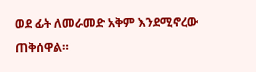ወደ ፊት ለመራመድ አቅም እንደሚኖረው ጠቅሰዋል።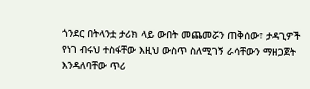ጎንደር በትላንቷ ታሪክ ላይ ውበት መጨመሯን ጠቅሰው፣ ታዳጊዎች የነገ ብሩህ ተስፋቸው እዚህ ውስጥ ስለሚገኝ ራሳቸውን ማዘጋጀት እንዳለባቸው ጥሪ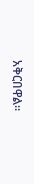አቅርበዋል።